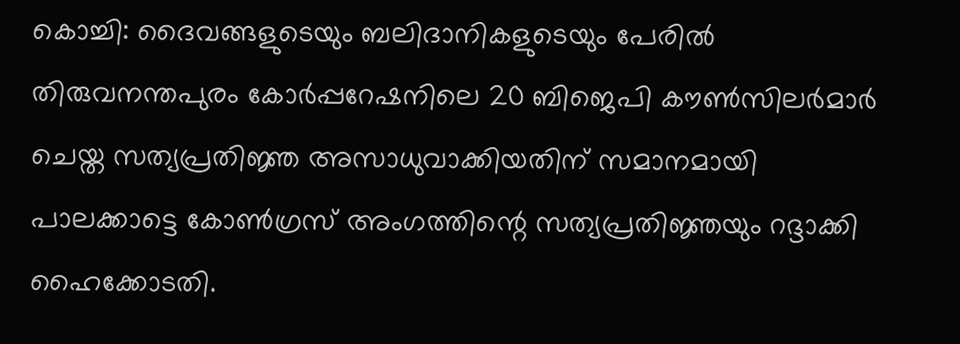കൊച്ചി: ദൈവങ്ങളുടെയും ബലിദാനികളുടെയും പേരിൽ തിരുവനന്തപുരം കോർപ്പറേഷനിലെ 20 ബിജെപി കൗൺസിലർമാർ ചെയ്ത സത്യപ്രതിജ്ഞ അസാധുവാക്കിയതിന് സമാനമായി പാലക്കാട്ടെ കോൺഗ്രസ് അംഗത്തിന്റെ സത്യപ്രതിജ്ഞയും റദ്ദാക്കി ഹൈക്കോടതി.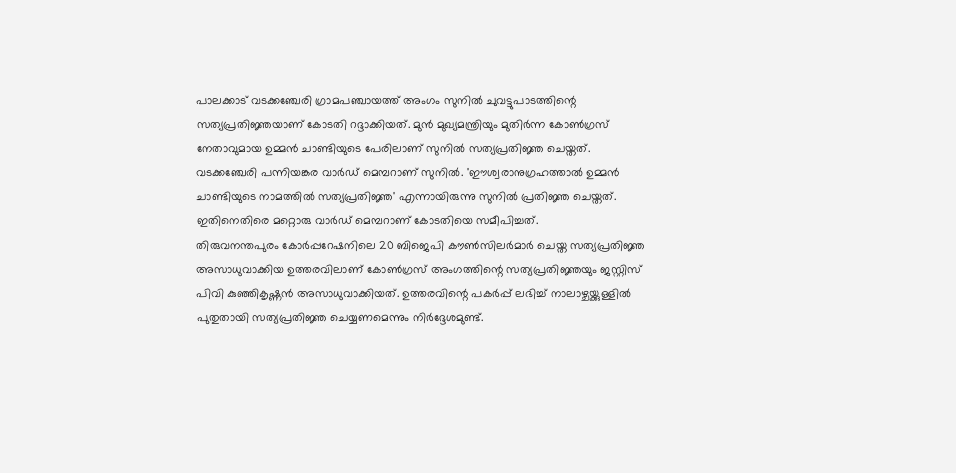പാലക്കാട് വടക്കഞ്ചേരി ഗ്രാമപഞ്ചായത്ത് അംഗം സുനിൽ ചുവട്ടുപാടത്തിന്റെ സത്യപ്രതിജ്ഞയാണ് കോടതി റദ്ദാക്കിയത്. മുൻ മുഖ്യമന്ത്രിയും മുതിർന്ന കോൺഗ്രസ് നേതാവുമായ ഉമ്മൻ ചാണ്ടിയുടെ പേരിലാണ് സുനിൽ സത്യപ്രതിജ്ഞ ചെയ്തത്. വടക്കഞ്ചേരി പന്നിയങ്കര വാർഡ് മെമ്പറാണ് സുനിൽ. 'ഈശ്വരാനുഗ്രഹത്താൽ ഉമ്മൻ ചാണ്ടിയുടെ നാമത്തിൽ സത്യപ്രതിജ്ഞ' എന്നായിരുന്നു സുനിൽ പ്രതിജ്ഞ ചെയ്തത്. ഇതിനെതിരെ മറ്റൊരു വാർഡ് മെമ്പറാണ് കോടതിയെ സമീപിച്ചത്.
തിരുവനന്തപുരം കോർപ്പറേഷനിലെ 20 ബിജെപി കൗൺസിലർമാർ ചെയ്ത സത്യപ്രതിജ്ഞ അസാധുവാക്കിയ ഉത്തരവിലാണ് കോൺഗ്രസ് അംഗത്തിന്റെ സത്യപ്രതിജ്ഞയും ജസ്റ്റിസ് പിവി കുഞ്ഞികൃഷ്ണൻ അസാധുവാക്കിയത്. ഉത്തരവിന്റെ പകർപ്പ് ലഭിച്ച് നാലാഴ്ചയ്ക്കുള്ളിൽ പുതുതായി സത്യപ്രതിജ്ഞ ചെയ്യണമെന്നും നിർദ്ദേശമുണ്ട്.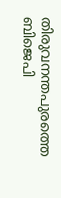തിരുവനന്തപുരത്തെ ബിജെപി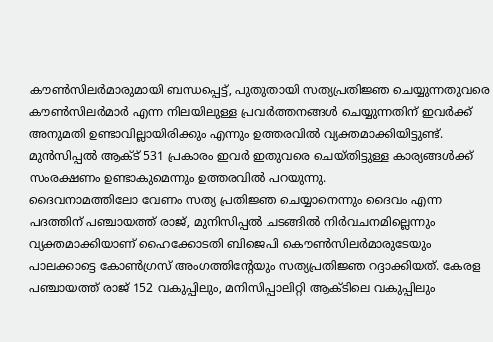കൗൺസിലർമാരുമായി ബന്ധപ്പെട്ട്, പുതുതായി സത്യപ്രതിജ്ഞ ചെയ്യുന്നതുവരെ കൗൺസിലർമാർ എന്ന നിലയിലുള്ള പ്രവർത്തനങ്ങൾ ചെയ്യുന്നതിന് ഇവർക്ക് അനുമതി ഉണ്ടാവില്ലായിരിക്കും എന്നും ഉത്തരവിൽ വ്യക്തമാക്കിയിട്ടുണ്ട്. മുൻസിപ്പൽ ആക്ട് 531 പ്രകാരം ഇവർ ഇതുവരെ ചെയ്തിട്ടുള്ള കാര്യങ്ങൾക്ക് സംരക്ഷണം ഉണ്ടാകുമെന്നും ഉത്തരവിൽ പറയുന്നു.
ദൈവനാമത്തിലോ വേണം സത്യ പ്രതിജ്ഞ ചെയ്യാനെന്നും ദൈവം എന്ന പദത്തിന് പഞ്ചായത്ത് രാജ്, മുനിസിപ്പൽ ചടങ്ങിൽ നിർവചനമില്ലെന്നും വ്യക്തമാക്കിയാണ് ഹൈക്കോടതി ബിജെപി കൌൺസിലർമാരുടേയും പാലക്കാട്ടെ കോൺഗ്രസ് അംഗത്തിന്റേയും സത്യപ്രതിജ്ഞ റദ്ദാക്കിയത്. കേരള പഞ്ചായത്ത് രാജ് 152 വകുപ്പിലും, മനിസിപ്പാലിറ്റി ആക്ടിലെ വകുപ്പിലും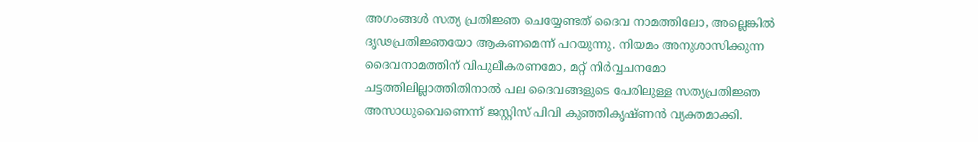അഗംങ്ങൾ സത്യ പ്രതിജ്ഞ ചെയ്യേണ്ടത് ദൈവ നാമത്തിലോ, അല്ലെങ്കിൽ ദൃഢപ്രതിജ്ഞയോ ആകണമെന്ന് പറയുന്നു. നിയമം അനുശാസിക്കുന്ന ദൈവനാമത്തിന് വിപുലീകരണമോ, മറ്റ് നിർവ്വചനമോ ചട്ടത്തിലില്ലാത്തിതിനാൽ പല ദൈവങ്ങളുടെ പേരിലുള്ള സത്യപ്രതിജ്ഞ അസാധുവൈണെന്ന് ജസ്റ്റിസ് പിവി കുഞ്ഞികൃഷ്ണൻ വ്യക്തമാക്കി.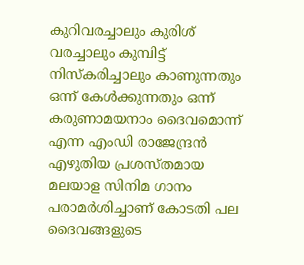കുറിവരച്ചാലും കുരിശ് വരച്ചാലും കുമ്പിട്ട് നിസ്കരിച്ചാലും കാണുന്നതും ഒന്ന് കേൾക്കുന്നതും ഒന്ന് കരുണാമയനാം ദൈവമൊന്ന് എന്ന എംഡി രാജേന്ദ്രൻ എഴുതിയ പ്രശസ്തമായ മലയാള സിനിമ ഗാനം പരാമർശിച്ചാണ് കോടതി പല ദൈവങ്ങളുടെ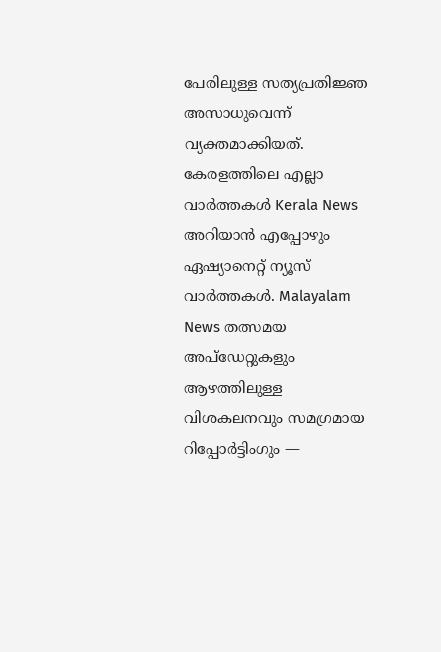പേരിലുള്ള സത്യപ്രതിജ്ഞ അസാധുവെന്ന് വ്യക്തമാക്കിയത്.
കേരളത്തിലെ എല്ലാ വാർത്തകൾ Kerala News അറിയാൻ എപ്പോഴും ഏഷ്യാനെറ്റ് ന്യൂസ് വാർത്തകൾ. Malayalam News തത്സമയ അപ്ഡേറ്റുകളും ആഴത്തിലുള്ള വിശകലനവും സമഗ്രമായ റിപ്പോർട്ടിംഗും —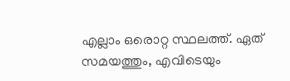എല്ലാം ഒരൊറ്റ സ്ഥലത്ത്. ഏത് സമയത്തും, എവിടെയും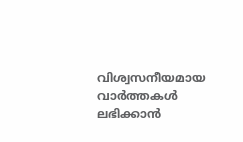വിശ്വസനീയമായ വാർത്തകൾ ലഭിക്കാൻ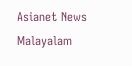Asianet News Malayalam